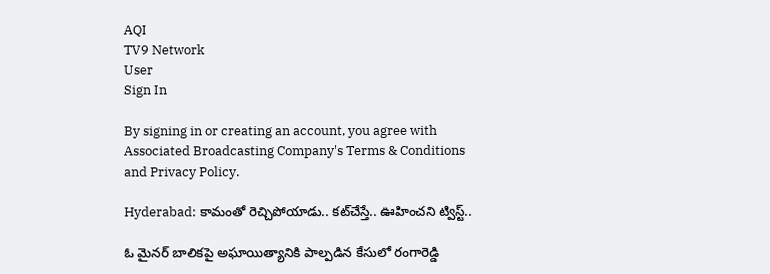AQI
TV9 Network
User
Sign In

By signing in or creating an account, you agree with Associated Broadcasting Company's Terms & Conditions and Privacy Policy.

Hyderabad: కామంతో రెచ్చిపోయాడు.. కట్‌చేస్తే.. ఊహించని ట్విస్ట్..

ఓ మైనర్ బాలికపై అఘాయిత్యానికి పాల్పడిన కేసులో రంగారెడ్డి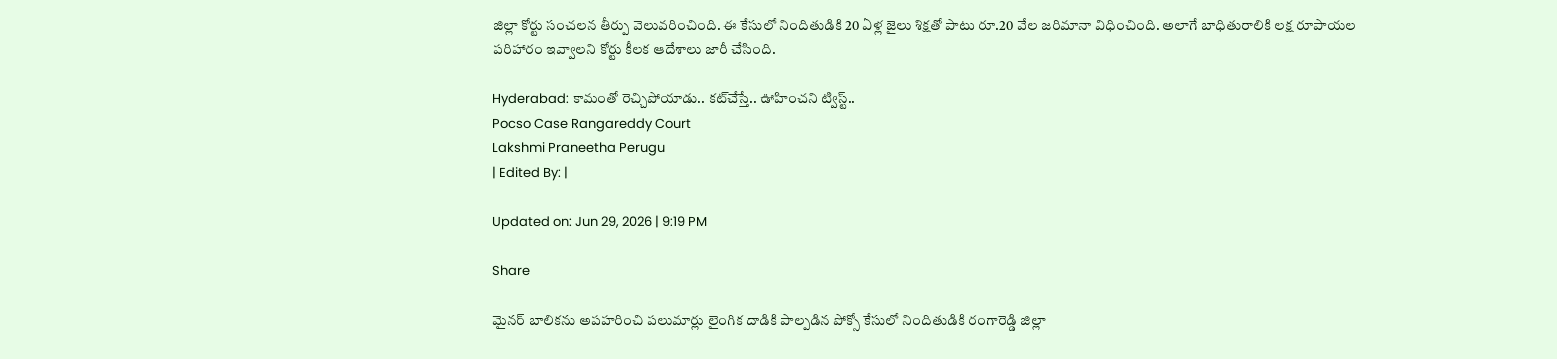జిల్లా కోర్టు సంచలన తీర్పు వెలువరించింది. ఈ కేసులో నిందితుడికి 20 ఏళ్ల జైలు శిక్షతో పాటు రూ.20 వేల జరిమానా విధించింది. అలాగే బాధితురాలికి లక్ష రూపాయల పరిహారం ఇవ్వాలని కోర్టు కీలక ఆదేశాలు జారీ చేసింది.

Hyderabad: కామంతో రెచ్చిపోయాడు.. కట్‌చేస్తే.. ఊహించని ట్విస్ట్..
Pocso Case Rangareddy Court
Lakshmi Praneetha Perugu
| Edited By: |

Updated on: Jun 29, 2026 | 9:19 PM

Share

మైనర్ బాలికను అపహరించి పలుమార్లు లైంగిక దాడికి పాల్పడిన పోక్సో కేసులో నిందితుడికి రంగారెడ్డి జిల్లా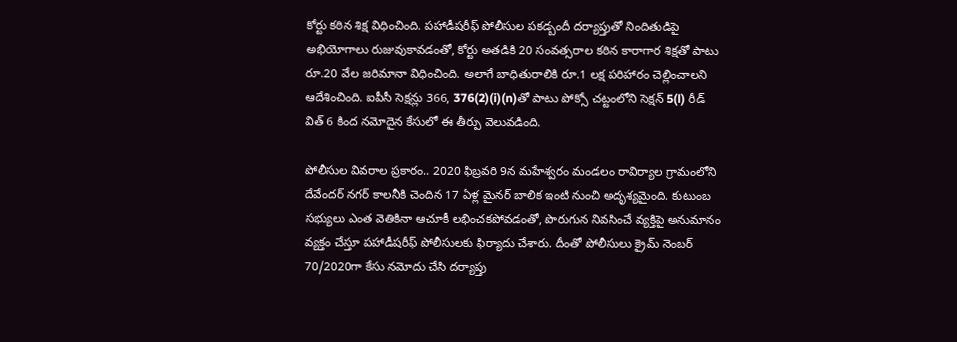కోర్టు కఠిన శిక్ష విధించింది. పహాడీషరీఫ్ పోలీసుల పకడ్బందీ దర్యాప్తుతో నిందితుడిపై అభియోగాలు రుజువుకావడంతో, కోర్టు అతడికి 20 సంవత్సరాల కఠిన కారాగార శిక్షతో పాటు రూ.20 వేల జరిమానా విధించింది. అలాగే బాధితురాలికి రూ.1 లక్ష పరిహారం చెల్లించాలని ఆదేశించింది. ఐపీసీ సెక్షన్లు 366, 376(2)(i)(n)తో పాటు పోక్సో చట్టంలోని సెక్షన్ 5(l) రీడ్ విత్ 6 కింద నమోదైన కేసులో ఈ తీర్పు వెలువడింది.

పోలీసుల వివరాల ప్రకారం.. 2020 ఫిబ్రవరి 9న మహేశ్వరం మండలం రావిర్యాల గ్రామంలోని దేవేందర్ నగర్ కాలనీకి చెందిన 17 ఏళ్ల మైనర్ బాలిక ఇంటి నుంచి అదృశ్యమైంది. కుటుంబ సభ్యులు ఎంత వెతికినా ఆచూకీ లభించకపోవడంతో, పొరుగున నివసించే వ్యక్తిపై అనుమానం వ్యక్తం చేస్తూ పహాడీషరీఫ్ పోలీసులకు ఫిర్యాదు చేశారు. దీంతో పోలీసులు క్రైమ్ నెంబర్ 70/2020గా కేసు నమోదు చేసి దర్యాప్తు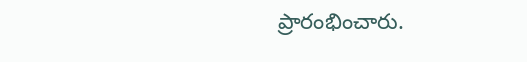ప్రారంభించారు.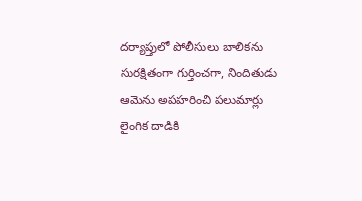దర్యాప్తులో పోలీసులు బాలికను సురక్షితంగా గుర్తించగా, నిందితుడు ఆమెను అపహరించి పలుమార్లు లైంగిక దాడికి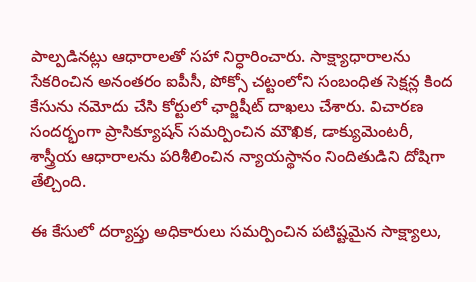పాల్పడినట్లు ఆధారాలతో సహా నిర్ధారించారు. సాక్ష్యాధారాలను సేకరించిన అనంతరం ఐపీసీ, పోక్సో చట్టంలోని సంబంధిత సెక్షన్ల కింద కేసును నమోదు చేసి కోర్టులో ఛార్జిషీట్ దాఖలు చేశారు. విచారణ సందర్భంగా ప్రాసిక్యూషన్ సమర్పించిన మౌఖిక, డాక్యుమెంటరీ, శాస్త్రీయ ఆధారాలను పరిశీలించిన న్యాయస్థానం నిందితుడిని దోషిగా తేల్చింది.

ఈ కేసులో దర్యాప్తు అధికారులు సమర్పించిన పటిష్టమైన సాక్ష్యాలు,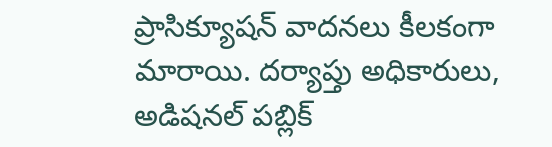ప్రాసిక్యూషన్ వాదనలు కీలకంగా మారాయి. దర్యాప్తు అధికారులు, అడిషనల్ పబ్లిక్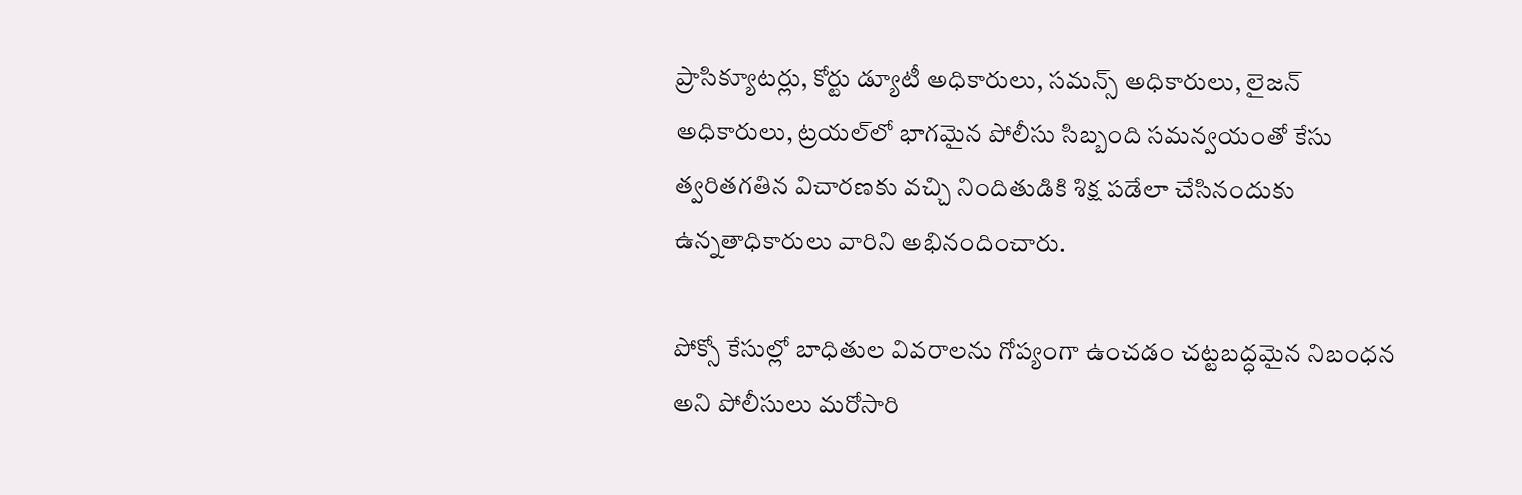ప్రాసిక్యూటర్లు, కోర్టు డ్యూటీ అధికారులు, సమన్స్ అధికారులు, లైజన్ అధికారులు, ట్రయల్‌లో భాగమైన పోలీసు సిబ్బంది సమన్వయంతో కేసు త్వరితగతిన విచారణకు వచ్చి నిందితుడికి శిక్ష పడేలా చేసినందుకు ఉన్నతాధికారులు వారిని అభినందించారు.

పోక్సో కేసుల్లో బాధితుల వివరాలను గోప్యంగా ఉంచడం చట్టబద్ధమైన నిబంధన అని పోలీసులు మరోసారి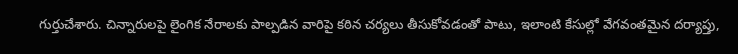గుర్తుచేశారు. చిన్నారులపై లైంగిక నేరాలకు పాల్పడిన వారిపై కఠిన చర్యలు తీసుకోవడంతో పాటు, ఇలాంటి కేసుల్లో వేగవంతమైన దర్యాప్తు,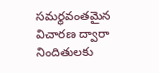సమర్థవంతమైన విచారణ ద్వారా నిందితులకు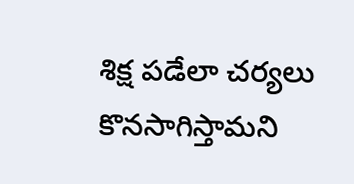శిక్ష పడేలా చర్యలు కొనసాగిస్తామని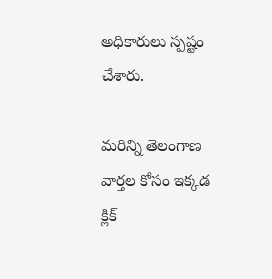అధికారులు స్పష్టం చేశారు.

మరిన్ని తెలంగాణ వార్తల కోసం ఇక్కడ క్లిక్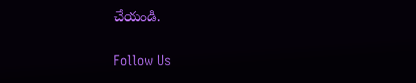చేయండి.

Follow Us